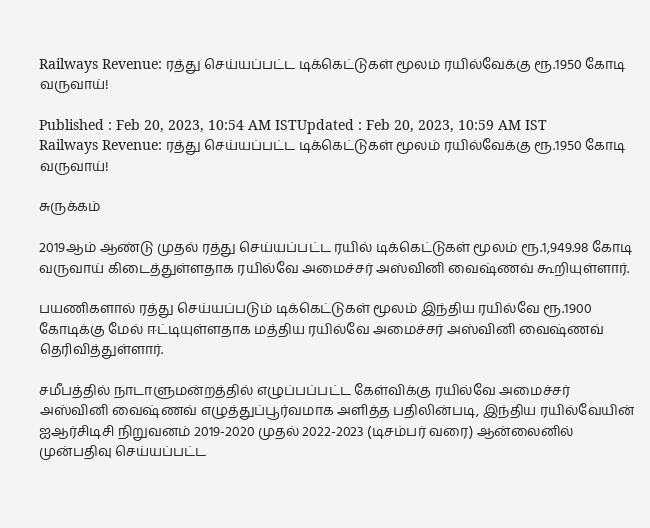Railways Revenue: ரத்து செய்யப்பட்ட டிக்கெட்டுகள் மூலம் ரயில்வேக்கு ரூ.1950 கோடி வருவாய்!

Published : Feb 20, 2023, 10:54 AM ISTUpdated : Feb 20, 2023, 10:59 AM IST
Railways Revenue: ரத்து செய்யப்பட்ட டிக்கெட்டுகள் மூலம் ரயில்வேக்கு ரூ.1950 கோடி வருவாய்!

சுருக்கம்

2019ஆம் ஆண்டு முதல் ரத்து செய்யப்பட்ட ரயில் டிக்கெட்டுகள் மூலம் ரூ.1,949.98 கோடி வருவாய் கிடைத்துள்ளதாக ரயில்வே அமைச்சர் அஸ்வினி வைஷ்ணவ் கூறியுள்ளார்.

பயணிகளால் ரத்து செய்யப்படும் டிக்கெட்டுகள் மூலம் இந்திய ரயில்வே ரூ.1900 கோடிக்கு மேல் ஈட்டியுள்ளதாக மத்திய ரயில்வே அமைச்சர் அஸ்வினி வைஷ்ணவ் தெரிவித்துள்ளார்.

சமீபத்தில் நாடாளுமன்றத்தில் எழுப்பப்பட்ட கேள்விக்கு ரயில்வே அமைச்சர் அஸ்வினி வைஷ்ணவ் எழுத்துப்பூர்வமாக அளித்த பதிலின்படி, இந்திய ரயில்வேயின் ஐஆர்சிடிசி நிறுவனம் 2019-2020 முதல் 2022-2023 (டிசம்பர் வரை) ஆன்லைனில் முன்பதிவு செய்யப்பட்ட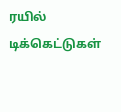ரயில் டிக்கெட்டுகள்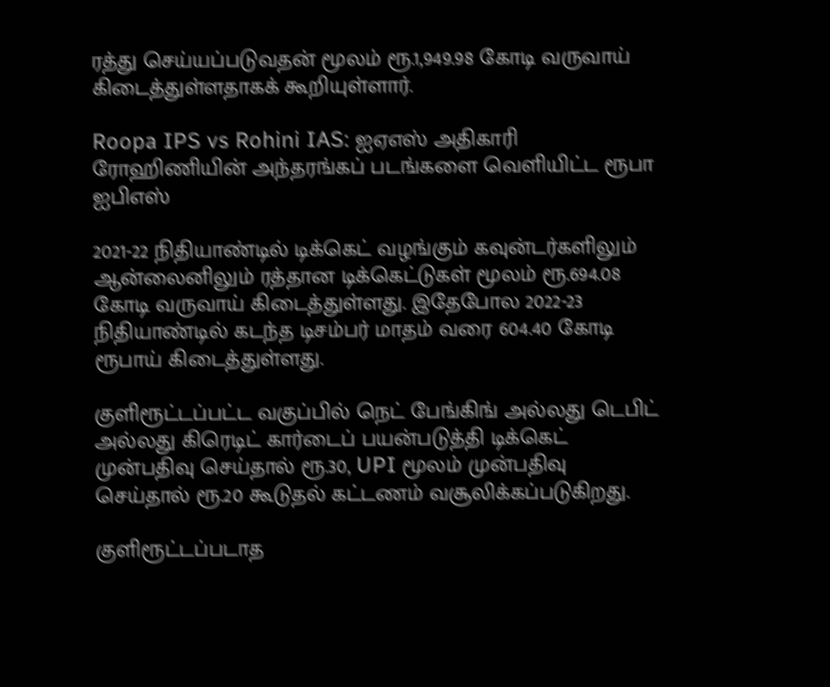ரத்து செய்யப்படுவதன் மூலம் ரூ.1,949.98 கோடி வருவாய் கிடைத்துள்ளதாகக் கூறியுள்ளார்.

Roopa IPS vs Rohini IAS: ஐஏஎஸ் அதிகாரி ரோஹிணியின் அந்தரங்கப் படங்களை வெளியிட்ட ரூபா ஐபிஎஸ்

2021-22 நிதியாண்டில் டிக்கெட் வழங்கும் கவுன்டர்களிலும் ஆன்லைனிலும் ரத்தான டிக்கெட்டுகள் மூலம் ரூ.694.08 கோடி வருவாய் கிடைத்துள்ளது. இதேபோல 2022-23 நிதியாண்டில் கடந்த டிசம்பர் மாதம் வரை 604.40 கோடி ரூபாய் கிடைத்துள்ளது.

குளிரூட்டப்பட்ட வகுப்பில் நெட் பேங்கிங் அல்லது டெபிட் அல்லது கிரெடிட் கார்டைப் பயன்படுத்தி டிக்கெட் முன்பதிவு செய்தால் ரூ.30, UPI மூலம் முன்பதிவு செய்தால் ரூ.20 கூடுதல் கட்டணம் வசூலிக்கப்படுகிறது.

குளிரூட்டப்படாத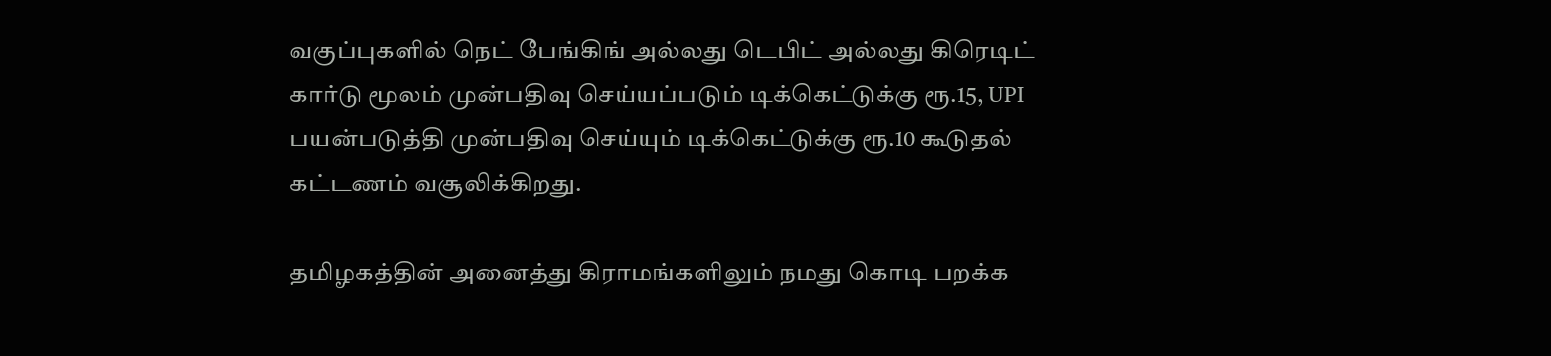வகுப்புகளில் நெட் பேங்கிங் அல்லது டெபிட் அல்லது கிரெடிட் கார்டு மூலம் முன்பதிவு செய்யப்படும் டிக்கெட்டுக்கு ரூ.15, UPI பயன்படுத்தி முன்பதிவு செய்யும் டிக்கெட்டுக்கு ரூ.10 கூடுதல் கட்டணம் வசூலிக்கிறது.

தமிழகத்தின் அனைத்து கிராமங்களிலும் நமது கொடி பறக்க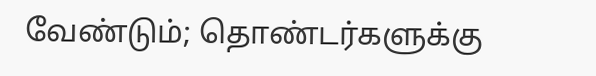வேண்டும்; தொண்டர்களுக்கு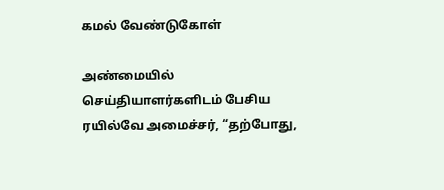கமல் வேண்டுகோள்

அண்மையில் செய்தியாளர்களிடம் பேசிய ரயில்வே அமைச்சர், “தற்போது,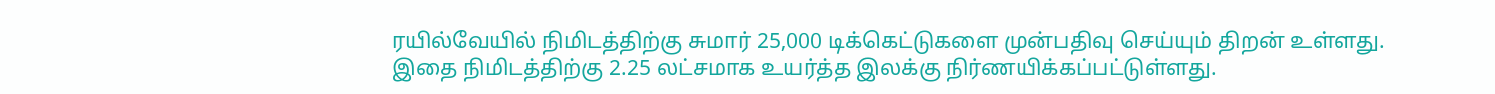ரயில்வேயில் நிமிடத்திற்கு சுமார் 25,000 டிக்கெட்டுகளை முன்பதிவு செய்யும் திறன் உள்ளது. இதை நிமிடத்திற்கு 2.25 லட்சமாக உயர்த்த இலக்கு நிர்ணயிக்கப்பட்டுள்ளது.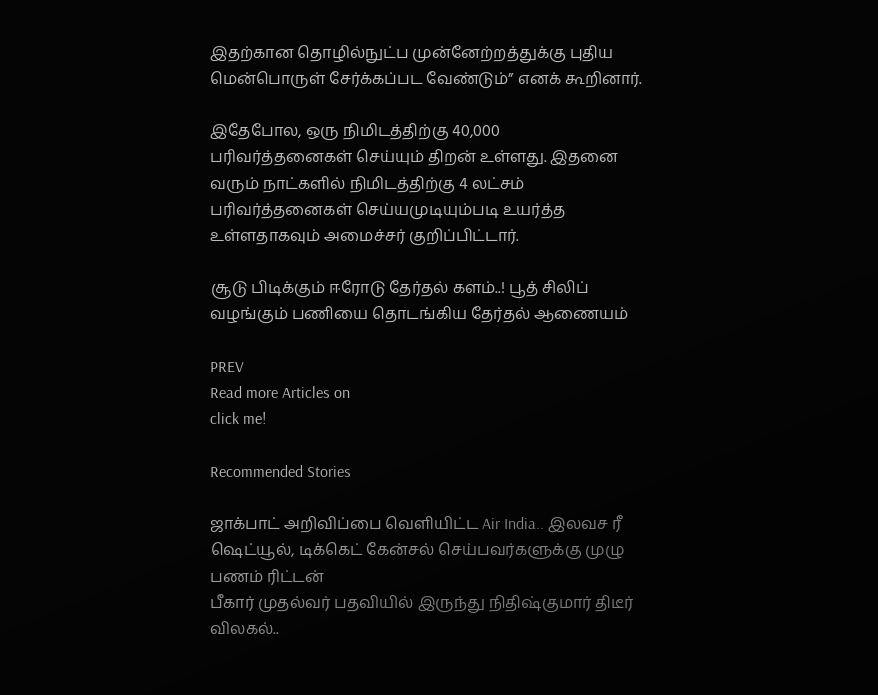இதற்கான தொழில்நுட்ப முன்னேற்றத்துக்கு புதிய மென்பொருள் சேர்க்கப்பட வேண்டும்” எனக் கூறினார்.

இதேபோல, ஒரு நிமிடத்திற்கு 40,000 பரிவர்த்தனைகள் செய்யும் திறன் உள்ளது. இதனை வரும் நாட்களில் நிமிடத்திற்கு 4 லட்சம் பரிவர்த்தனைகள் செய்யமுடியும்படி உயர்த்த உள்ளதாகவும் அமைச்சர் குறிப்பிட்டார்.

சூடு பிடிக்கும் ஈரோடு தேர்தல் களம்..! பூத் சிலிப் வழங்கும் பணியை தொடங்கிய தேர்தல் ஆணையம்

PREV
Read more Articles on
click me!

Recommended Stories

ஜாக்பாட் அறிவிப்பை வெளியிட்ட Air India.. இலவச ரீ ஷெட்யூல், டிக்கெட் கேன்சல் செய்பவர்களுக்கு முழு பணம் ரிட்டன்
பீகார் முதல்வர் பதவியில் இருந்து நிதிஷ்குமார் திடீர் விலகல்..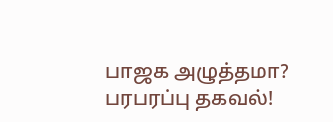பாஜக அழுத்தமா? பரபரப்பு தகவல்!